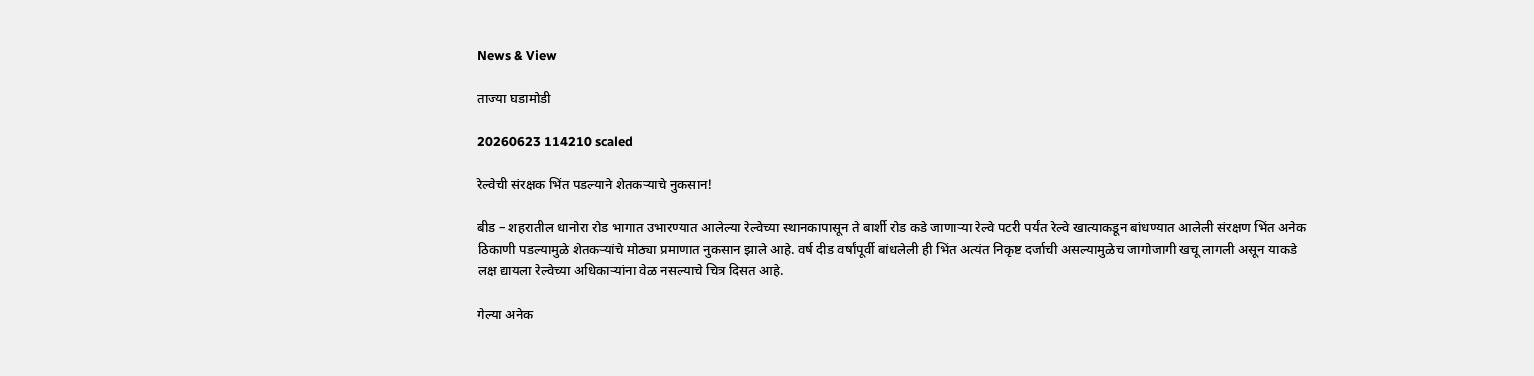News & View

ताज्या घडामोडी

20260623 114210 scaled

रेल्वेची संरक्षक भिंत पडल्याने शेतकऱ्याचे नुकसान!

बीड – शहरातील धानोरा रोड भागात उभारण्यात आलेल्या रेल्वेच्या स्थानकापासून ते बार्शी रोड कडे जाणाऱ्या रेल्वे पटरी पर्यंत रेल्वे खात्याकडून बांधण्यात आलेली संरक्षण भिंत अनेक ठिकाणी पडल्यामुळे शेतकऱ्यांचे मोठ्या प्रमाणात नुकसान झाले आहे. वर्ष दीड वर्षांपूर्वी बांधलेली ही भिंत अत्यंत निकृष्ट दर्जाची असल्यामुळेच जागोजागी खचू लागली असून याकडे लक्ष द्यायला रेल्वेच्या अधिकाऱ्यांना वेळ नसल्याचे चित्र दिसत आहे.

गेल्या अनेक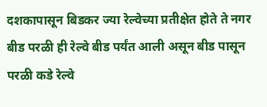दशकापासून बिडकर ज्या रेल्वेच्या प्रतीक्षेत होते ते नगर बीड परळी ही रेल्वे बीड पर्यंत आली असून बीड पासून परळी कडे रेल्वे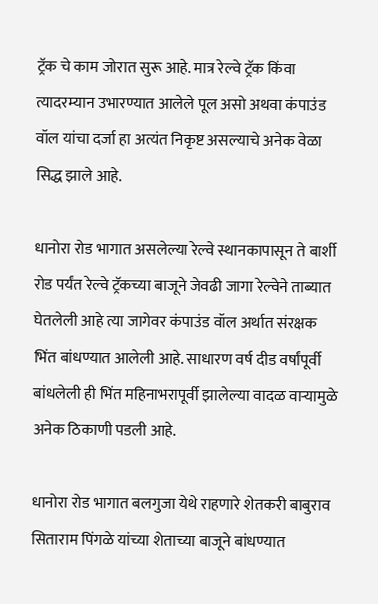ट्रॅक चे काम जोरात सुरू आहे. मात्र रेल्वे ट्रॅक किंवा त्यादरम्यान उभारण्यात आलेले पूल असो अथवा कंपाउंड वॉल यांचा दर्जा हा अत्यंत निकृष्ट असल्याचे अनेक वेळा सिद्ध झाले आहे.

धानोरा रोड भागात असलेल्या रेल्वे स्थानकापासून ते बार्शी रोड पर्यंत रेल्वे ट्रॅकच्या बाजूने जेवढी जागा रेल्वेने ताब्यात घेतलेली आहे त्या जागेवर कंपाउंड वॉल अर्थात संरक्षक भिंत बांधण्यात आलेली आहे. साधारण वर्ष दीड वर्षांपूर्वी बांधलेली ही भिंत महिनाभरापूर्वी झालेल्या वादळ वाऱ्यामुळे अनेक ठिकाणी पडली आहे.

धानोरा रोड भागात बलगुजा येथे राहणारे शेतकरी बाबुराव सिताराम पिंगळे यांच्या शेताच्या बाजूने बांधण्यात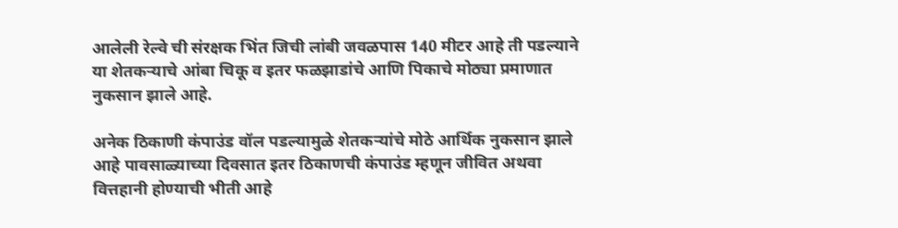आलेली रेल्वे ची संरक्षक भिंत जिची लांबी जवळपास 140 मीटर आहे ती पडल्याने या शेतकऱ्याचे आंबा चिकू व इतर फळझाडांचे आणि पिकाचे मोठ्या प्रमाणात नुकसान झाले आहे.

अनेक ठिकाणी कंपाउंड वॉल पडल्यामुळे शेतकऱ्यांचे मोठे आर्थिक नुकसान झाले आहे पावसाळ्याच्या दिवसात इतर ठिकाणची कंपाउंड म्हणून जीवित अथवा वित्तहानी होण्याची भीती आहे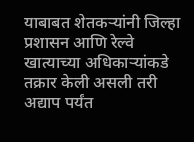याबाबत शेतकऱ्यांनी जिल्हा प्रशासन आणि रेल्वे खात्याच्या अधिकाऱ्यांकडे तक्रार केली असली तरी अद्याप पर्यंत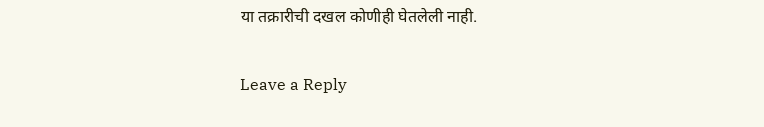या तक्रारीची दखल कोणीही घेतलेली नाही.

Leave a Reply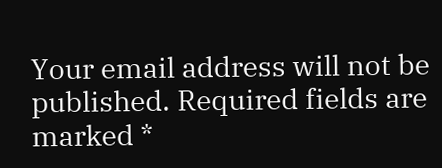Your email address will not be published. Required fields are marked *